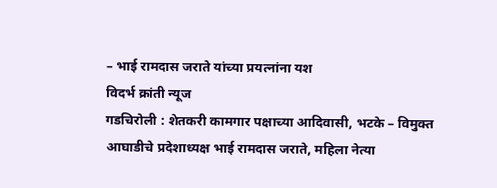– भाई रामदास जराते यांच्या प्रयत्नांना यश
विदर्भ क्रांती न्यूज
गडचिरोली : शेतकरी कामगार पक्षाच्या आदिवासी, भटके – विमुक्त आघाडीचे प्रदेशाध्यक्ष भाई रामदास जराते, महिला नेत्या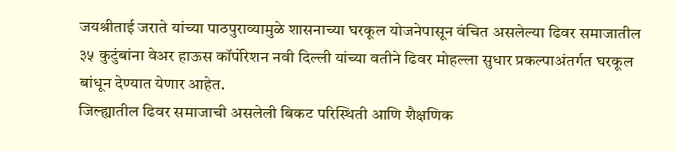जयश्रीताई जराते यांच्या पाठपुराव्यामुळे शासनाच्या घरकूल योजनेपासून वंचित असलेल्या ढिवर समाजातील ३५ कुटुंबांना वेअर हाऊस कॉर्पोरेशन नवी दिल्ली यांच्या वतीने ढिवर मोहल्ला सुधार प्रकल्पाअंतर्गत घरकूल बांधून देण्यात येणार आहेत.
जिल्ह्यातील ढिवर समाजाची असलेली बिकट परिस्थिती आणि शैक्षणिक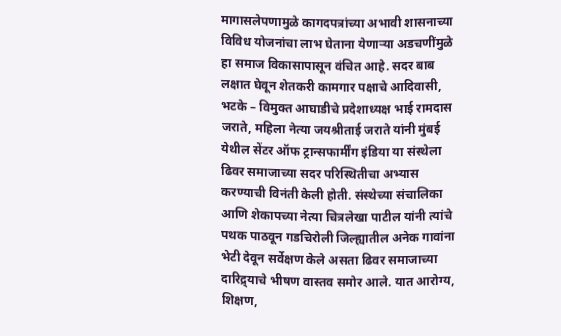मागासलेपणामुळे कागदपत्रांच्या अभावी शासनाच्या विविध योजनांचा लाभ घेताना येणाऱ्या अडचणींमुळे हा समाज विकासापासून वंचित आहे. सदर बाब लक्षात घेवून शेतकरी कामगार पक्षाचे आदिवासी, भटके – विमुक्त आघाडीचे प्रदेशाध्यक्ष भाई रामदास जराते, महिला नेत्या जयश्रीताई जराते यांनी मुंबई येथील सेंटर ऑफ ट्रान्सफार्मींग इंडिया या संस्थेला ढिवर समाजाच्या सदर परिस्थितीचा अभ्यास करण्याची विनंती केली होती. संस्थेच्या संचालिका आणि शेकापच्या नेत्या चित्रलेखा पाटील यांनी त्यांचे पथक पाठवून गडचिरोली जिल्ह्यातील अनेक गावांना भेटी देवून सर्वेक्षण केले असता ढिवर समाजाच्या दारिद्र्याचे भीषण वास्तव समोर आले. यात आरोग्य, शिक्षण,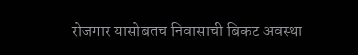रोजगार यासोबतच निवासाची बिकट अवस्था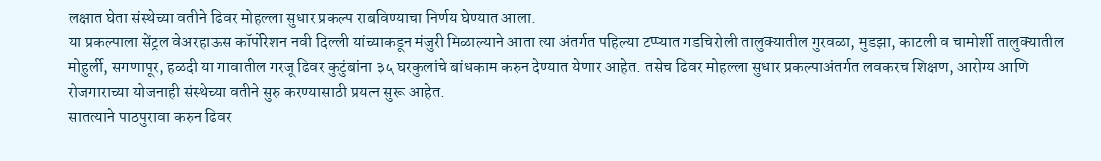लक्षात घेता संस्थेच्या वतीने ढिवर मोहल्ला सुधार प्रकल्प राबविण्याचा निर्णय घेण्यात आला.
या प्रकल्पाला सेंट्रल वेअरहाऊस कॉर्पोरेशन नवी दिल्ली यांच्याकडून मंजुरी मिळाल्याने आता त्या अंतर्गत पहिल्या टप्प्यात गडचिरोली तालुक्यातील गुरवळा, मुडझा, काटली व चामोर्शी तालुक्यातील मोहुर्ली, सगणापूर, हळदी या गावातील गरजू ढिवर कुटुंबांना ३५ घरकुलांचे बांधकाम करुन देण्यात येणार आहेत. तसेच ढिवर मोहल्ला सुधार प्रकल्पाअंतर्गत लवकरच शिक्षण, आरोग्य आणि रोजगाराच्या योजनाही संस्थेच्या वतीने सुरु करण्यासाठी प्रयत्न सुरू आहेत.
सातत्याने पाठपुरावा करुन ढिवर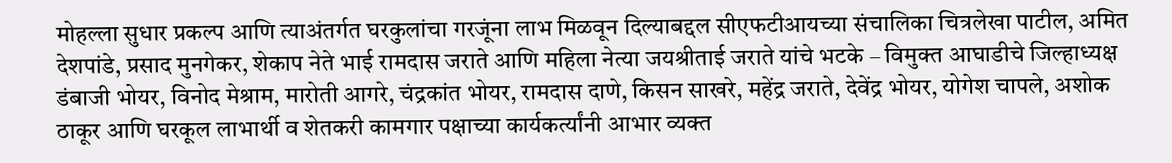मोहल्ला सुधार प्रकल्प आणि त्याअंतर्गत घरकुलांचा गरजूंना लाभ मिळवून दिल्याबद्दल सीएफटीआयच्या संचालिका चित्रलेखा पाटील, अमित देशपांडे, प्रसाद मुनगेकर, शेकाप नेते भाई रामदास जराते आणि महिला नेत्या जयश्रीताई जराते यांचे भटके – विमुक्त आघाडीचे जिल्हाध्यक्ष डंबाजी भोयर, विनोद मेश्राम, मारोती आगरे, चंद्रकांत भोयर, रामदास दाणे, किसन साखरे, महेंद्र जराते, देवेंद्र भोयर, योगेश चापले, अशोक ठाकूर आणि घरकूल लाभार्थी व शेतकरी कामगार पक्षाच्या कार्यकर्त्यांनी आभार व्यक्त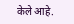केले आहे.